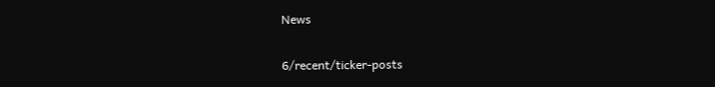News

6/recent/ticker-posts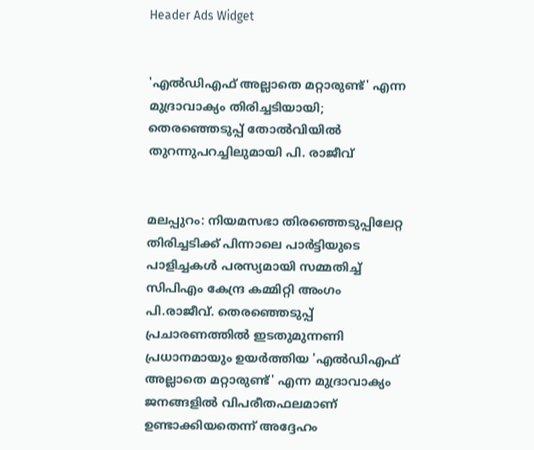Header Ads Widget


'എല്‍ഡിഎഫ് അല്ലാതെ മറ്റാരുണ്ട്' എന്ന മുദ്രാവാക്യം തിരിച്ചടിയായി; തെരഞ്ഞെടുപ്പ് തോല്‍വിയില്‍ തുറന്നുപറച്ചിലുമായി പി. രാജീവ്


മലപ്പുറം: നിയമസഭാ തിരഞ്ഞെടുപ്പിലേറ്റ തിരിച്ചടിക്ക് പിന്നാലെ പാർട്ടിയുടെ പാളിച്ചകള്‍ പരസ്യമായി സമ്മതിച്ച്‌ സിപിഎം കേന്ദ്ര കമ്മിറ്റി അംഗം പി.രാജീവ്. തെരഞ്ഞെടുപ്പ് പ്രചാരണത്തില്‍ ഇടതുമുന്നണി പ്രധാനമായും ഉയർത്തിയ 'എല്‍ഡിഎഫ് അല്ലാതെ മറ്റാരുണ്ട്' എന്ന മുദ്രാവാക്യം ജനങ്ങളില്‍ വിപരീതഫലമാണ് ഉണ്ടാക്കിയതെന്ന് അദ്ദേഹം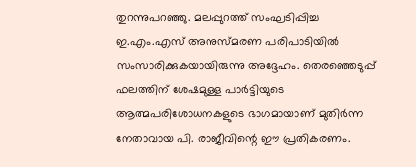തുറന്നുപറഞ്ഞു. മലപ്പുറത്ത് സംഘടിപ്പിച്ച ഇ.എം.എസ് അനുസ്മരണ പരിപാടിയില്‍ സംസാരിക്കുകയായിരുന്നു അദ്ദേഹം. തെരഞ്ഞെടുപ്പ് ഫലത്തിന് ശേഷമുള്ള പാർട്ടിയുടെ ആത്മപരിശോധനകളുടെ ഭാഗമായാണ് മുതിർന്ന നേതാവായ പി. രാജീവിന്റെ ഈ പ്രതികരണം.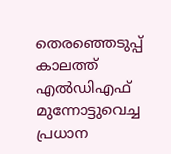തെരഞ്ഞെടുപ്പ് കാലത്ത് എല്‍ഡിഎഫ് മുന്നോട്ടുവെച്ച പ്രധാന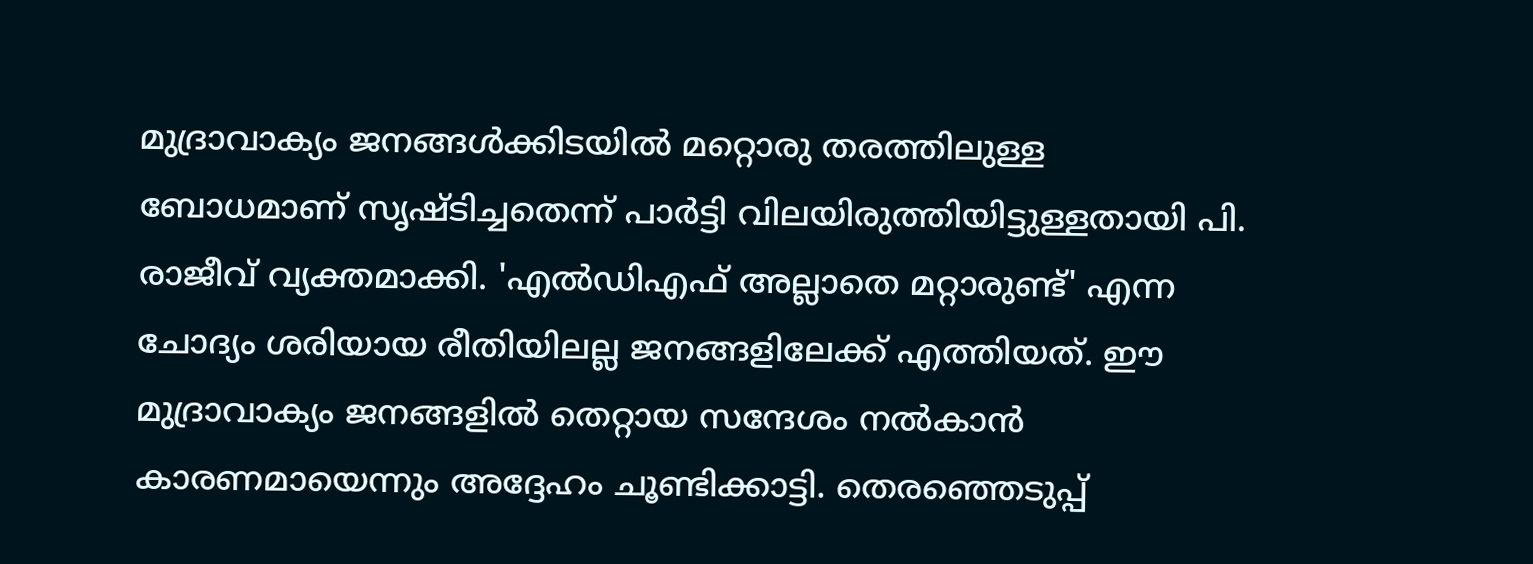മുദ്രാവാക്യം ജനങ്ങള്‍ക്കിടയില്‍ മറ്റൊരു തരത്തിലുള്ള ബോധമാണ് സൃഷ്ടിച്ചതെന്ന് പാർട്ടി വിലയിരുത്തിയിട്ടുള്ളതായി പി. രാജീവ് വ്യക്തമാക്കി. 'എല്‍ഡിഎഫ് അല്ലാതെ മറ്റാരുണ്ട്' എന്ന ചോദ്യം ശരിയായ രീതിയിലല്ല ജനങ്ങളിലേക്ക് എത്തിയത്. ഈ മുദ്രാവാക്യം ജനങ്ങളില്‍ തെറ്റായ സന്ദേശം നല്‍കാൻ കാരണമായെന്നും അദ്ദേഹം ചൂണ്ടിക്കാട്ടി. തെരഞ്ഞെടുപ്പ്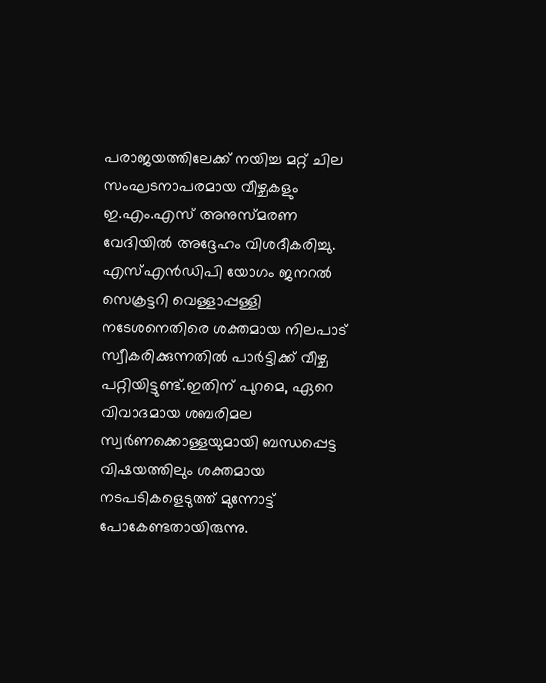പരാജയത്തിലേക്ക് നയിച്ച മറ്റ് ചില സംഘടനാപരമായ വീഴ്ചകളും ഇ.എം.എസ് അനുസ്മരണ വേദിയില്‍ അദ്ദേഹം വിശദീകരിച്ചു. എസ്‌എൻഡിപി യോഗം ജനറല്‍ സെക്രട്ടറി വെള്ളാപ്പള്ളി നടേശനെതിരെ ശക്തമായ നിലപാട് സ്വീകരിക്കുന്നതില്‍ പാർട്ടിക്ക് വീഴ്ച പറ്റിയിട്ടുണ്ട്.ഇതിന് പുറമെ, ഏറെ വിവാദമായ ശബരിമല സ്വർണക്കൊള്ളയുമായി ബന്ധപ്പെട്ട വിഷയത്തിലും ശക്തമായ നടപടികളെടുത്ത് മുന്നോട്ട് പോകേണ്ടതായിരുന്നു.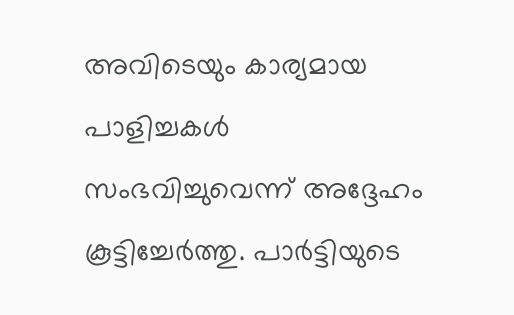അവിടെയും കാര്യമായ പാളിച്ചകള്‍ സംഭവിച്ചുവെന്ന് അദ്ദേഹം കൂട്ടിച്ചേർത്തു. പാർട്ടിയുടെ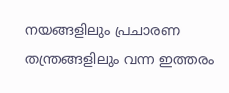നയങ്ങളിലും പ്രചാരണ തന്ത്രങ്ങളിലും വന്ന ഇത്തരം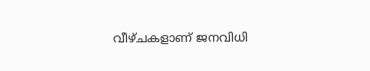വീഴ്ചകളാണ് ജനവിധി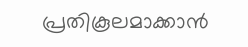പ്രതികൂലമാക്കാൻ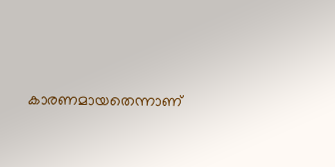കാരണമായതെന്നാണ്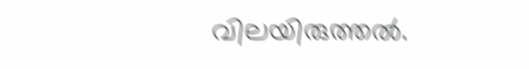വിലയിരുത്തല്‍.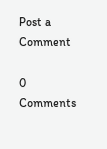Post a Comment

0 Comments